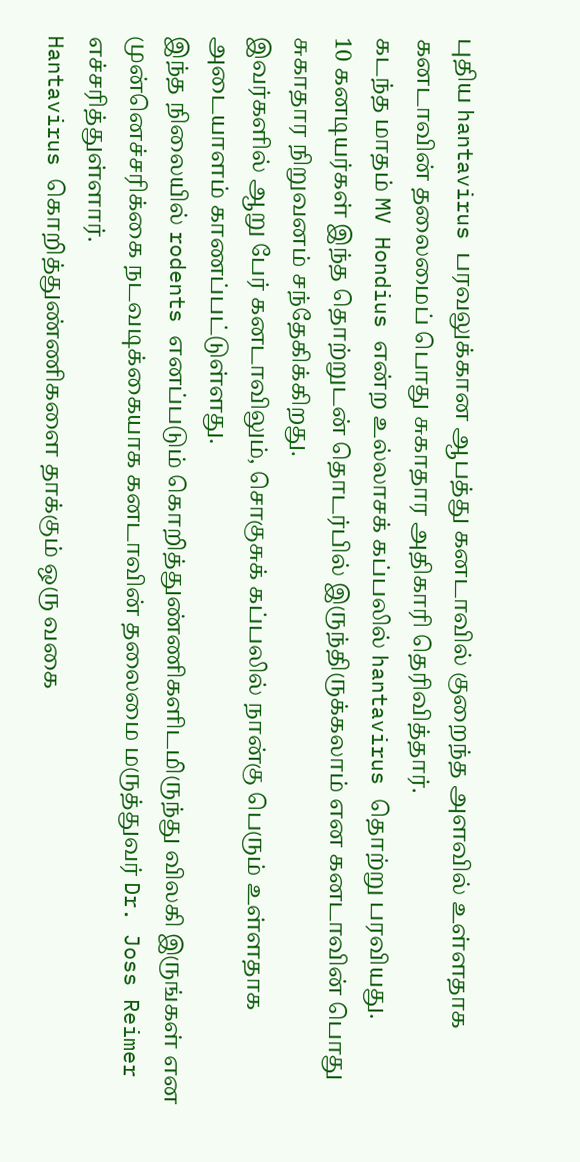புதிய hantavirus பரவலுக்கான ஆபத்து கனடாவில் குறைந்த அளவில் உள்ளதாக கனடாவின் தலைமைப் பொது சுகாதார அதிகாரி தெரிவித்தார்.
கடந்த மாதம் MV Hondius என்ற உல்லாசக் கப்பலில் hantavirus தொற்று பரவியது.
10 கனடியர்கள் இந்த தொற்றுடன் தொடர்பில் இருந்திருக்கலாம் என கனடாவின் பொது சுகாதார நிறுவனம் சந்தேகிக்கிறது.
இவர்களில் ஆறு பேர் கனடாவிலும், சொகுசுக் கப்பலில் நான்கு பெரும் உள்ளதாக அடையாளம் காணப்பட்டுள்ளது.
இந்த நிலையில் rodents எனப்படும் கொறித்துண்ணிகளிடமிருந்து விலகி இருங்கள் என முன்னெச்சரிக்கை நடவடிக்கையாக கனடாவின் தலைமை மருத்துவர் Dr. Joss Reimer எச்சரித்துள்ளார்.
Hantavirus கொறித்துண்ணிகளை தாக்கும் ஒரு வகை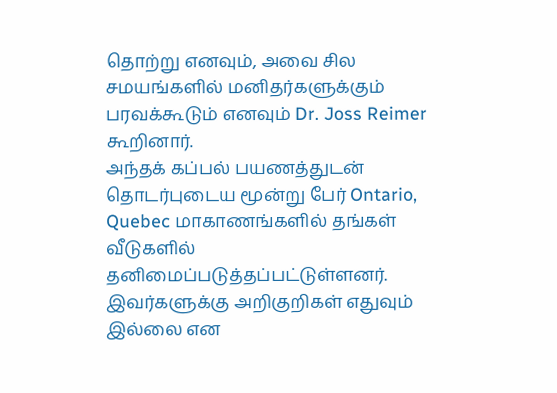தொற்று எனவும், அவை சில சமயங்களில் மனிதர்களுக்கும் பரவக்கூடும் எனவும் Dr. Joss Reimer கூறினார்.
அந்தக் கப்பல் பயணத்துடன் தொடர்புடைய மூன்று பேர் Ontario, Quebec மாகாணங்களில் தங்கள் வீடுகளில் தனிமைப்படுத்தப்பட்டுள்ளனர்.
இவர்களுக்கு அறிகுறிகள் எதுவும் இல்லை என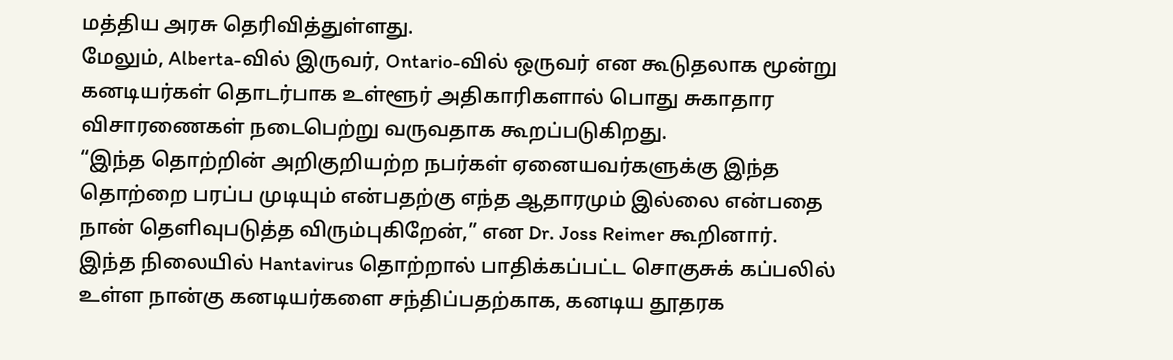மத்திய அரசு தெரிவித்துள்ளது.
மேலும், Alberta-வில் இருவர், Ontario-வில் ஒருவர் என கூடுதலாக மூன்று கனடியர்கள் தொடர்பாக உள்ளூர் அதிகாரிகளால் பொது சுகாதார விசாரணைகள் நடைபெற்று வருவதாக கூறப்படுகிறது.
“இந்த தொற்றின் அறிகுறியற்ற நபர்கள் ஏனையவர்களுக்கு இந்த தொற்றை பரப்ப முடியும் என்பதற்கு எந்த ஆதாரமும் இல்லை என்பதை நான் தெளிவுபடுத்த விரும்புகிறேன்,” என Dr. Joss Reimer கூறினார்.
இந்த நிலையில் Hantavirus தொற்றால் பாதிக்கப்பட்ட சொகுசுக் கப்பலில் உள்ள நான்கு கனடியர்களை சந்திப்பதற்காக, கனடிய தூதரக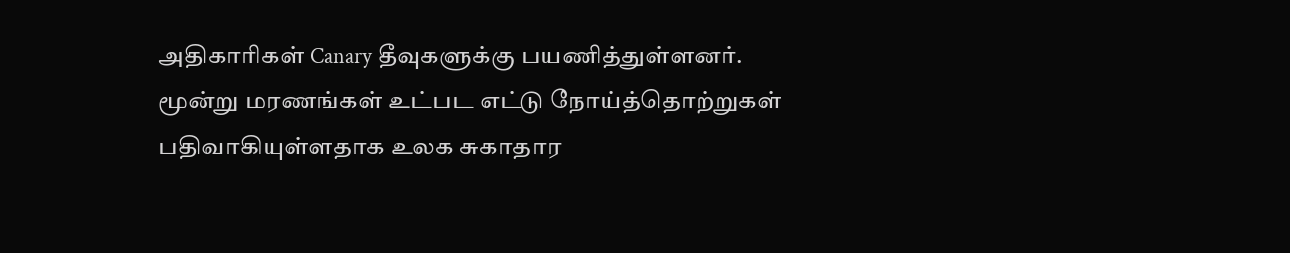அதிகாரிகள் Canary தீவுகளுக்கு பயணித்துள்ளனர்.
மூன்று மரணங்கள் உட்பட எட்டு நோய்த்தொற்றுகள் பதிவாகியுள்ளதாக உலக சுகாதார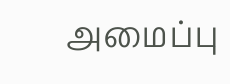அமைப்பு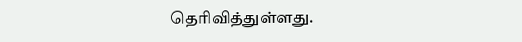தெரிவித்துள்ளது.